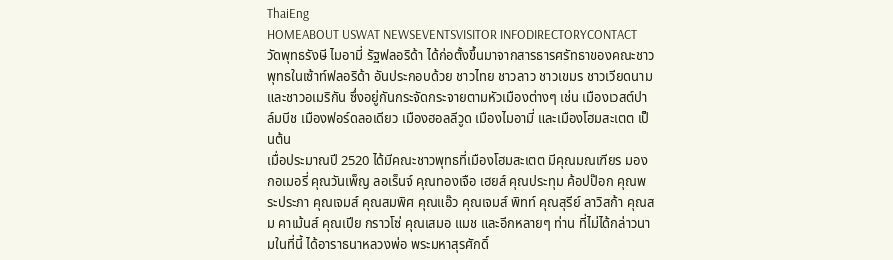ThaiEng
HOMEABOUT USWAT NEWSEVENTSVISITOR INFODIRECTORYCONTACT
วัดพุทธรังษี ไมอามี่ รัฐฟลอริด้า ได้ก่อตั้งขึ้นมาจากสารธารศรัทธาของคณะชาวพุทธในเซ้าท์ฟลอริด้า อันประกอบด้วย ชาวไทย ชาวลาว ชาวเขมร ชาวเวียดนาม และชาวอเมริกัน ซึ่งอยู่กันกระจัดกระจายตามหัวเมืองต่างๆ เช่น เมืองเวสต์ปาล์มบีช เมืองฟอร์ดลอเดียว เมืองฮอลลีวูด เมืองไมอามี่ และเมืองโฮมสะเตต เป็นต้น
เมื่อประมาณปี 2520 ได้มีคณะชาวพุทธที่เมืองโฮมสะเตต มีคุณมณเฑียร มองกอเมอรี่ คุณวันเพ็ญ ลอเร็นจ์ คุณทองเจือ เฮยส์ คุณประทุม ค้อปป๊อก คุณพระประภา คุณเจมส์ คุณสมพิศ คุณแอ๊ว คุณเจมส์ พิทท์ คุณสุรีย์ ลาวิสก้า คุณสม คาเม้นส์ คุณเปีย กราวโซ่ คุณเสมอ แมช และอีกหลายๆ ท่าน ที่ไม่ได้กล่าวนามในที่นี้ ได้อาราธนาหลวงพ่อ พระมหาสุรศักดิ์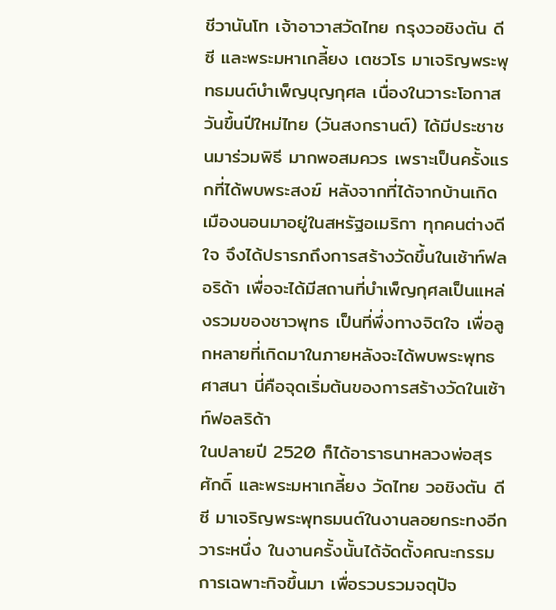ชีวานันโท เจ้าอาวาสวัดไทย กรุงวอชิงตัน ดีซี และพระมหาเกลี้ยง เตชวโร มาเจริญพระพุทธมนต์บำเพ็ญบุญกุศล เนื่องในวาระโอกาสวันขึ้นปีใหม่ไทย (วันสงกรานต์) ได้มีประชาชนมาร่วมพิธี มากพอสมควร เพราะเป็นครั้งแรกที่ได้พบพระสงฆ์ หลังจากที่ได้จากบ้านเกิดเมืองนอนมาอยู่ในสหรัฐอเมริกา ทุกคนต่างดีใจ จึงได้ปรารภถึงการสร้างวัดขึ้นในเซ้าท์ฟลอริด้า เพื่อจะได้มีสถานที่บำเพ็ญกุศลเป็นแหล่งรวมของชาวพุทธ เป็นที่พึ่งทางจิตใจ เพื่อลูกหลายที่เกิดมาในภายหลังจะได้พบพระพุทธศาสนา นี่คือจุดเริ่มต้นของการสร้างวัดในเซ้าท์ฟอลริด้า
ในปลายปี 2520 ก็ได้อาราธนาหลวงพ่อสุรศักดิ์ และพระมหาเกลี้ยง วัดไทย วอชิงตัน ดีซี มาเจริญพระพุทธมนต์ในงานลอยกระทงอีกวาระหนึ่ง ในงานครั้งนั้นได้จัดตั้งคณะกรรมการเฉพาะกิจขึ้นมา เพื่อรวบรวมจตุปัจ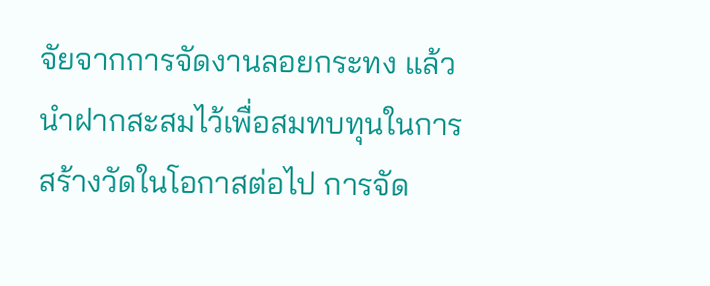จัยจากการจัดงานลอยกระทง แล้วนำฝากสะสมไว้เพื่อสมทบทุนในการสร้างวัดในโอกาสต่อไป การจัด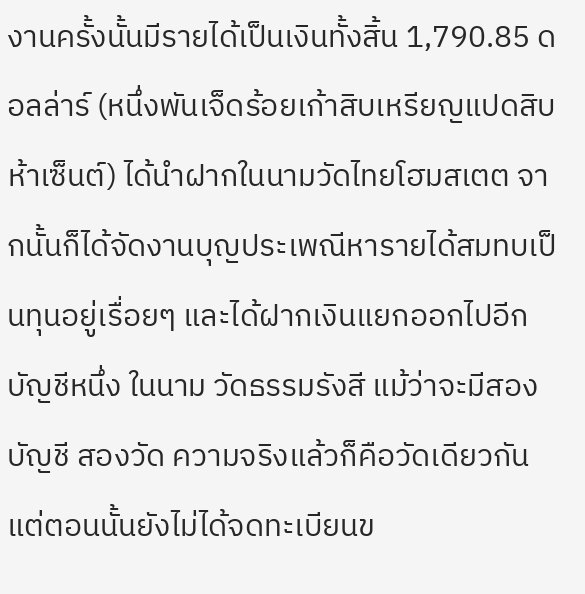งานครั้งนั้นมีรายได้เป็นเงินทั้งสิ้น 1,790.85 ดอลล่าร์ (หนึ่งพันเจ็ดร้อยเก้าสิบเหรียญแปดสิบห้าเซ็นต์) ได้นำฝากในนามวัดไทยโฮมสเตต จากนั้นก็ได้จัดงานบุญประเพณีหารายได้สมทบเป็นทุนอยู่เรื่อยๆ และได้ฝากเงินแยกออกไปอีกบัญชีหนึ่ง ในนาม วัดธรรมรังสี แม้ว่าจะมีสองบัญชี สองวัด ความจริงแล้วก็คือวัดเดียวกัน แต่ตอนนั้นยังไม่ได้จดทะเบียนข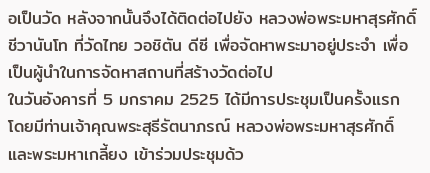อเป็นวัด หลังจากนั้นจึงได้ติดต่อไปยัง หลวงพ่อพระมหาสุรศักดิ์ ชีวานันโท ที่วัดไทย วอชิตัน ดีซี เพื่อจัดหาพระมาอยู่ประจำ เพื่อเป็นผู้นำในการจัดหาสถานที่สร้างวัดต่อไป
ในวันอังคารที่ 5 มกราคม 2525 ได้มีการประชุมเป็นครั้งแรก โดยมีท่านเจ้าคุณพระสุธีรัตนาภรณ์ หลวงพ่อพระมหาสุรศักดิ์ และพระมหาเกลี้ยง เข้าร่วมประชุมด้ว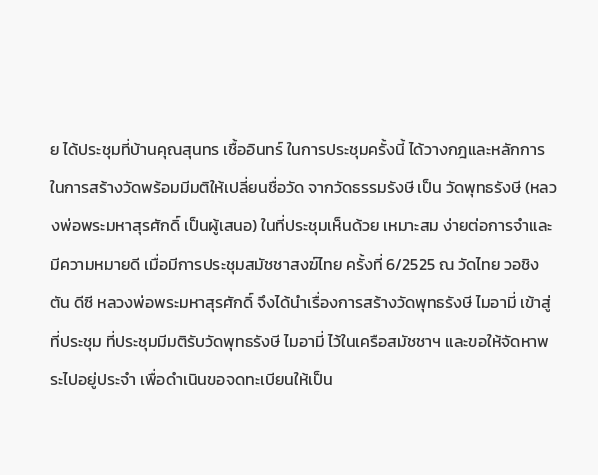ย ได้ประชุมที่บ้านคุณสุนทร เชื้ออินทร์ ในการประชุมครั้งนี้ ได้วางกฎและหลักการในการสร้างวัดพร้อมมีมติให้เปลี่ยนชื่อวัด จากวัดธรรมรังษี เป็น วัดพุทธรังษี (หลวงพ่อพระมหาสุรศักดิ์ เป็นผู้เสนอ) ในที่ประชุมเห็นด้วย เหมาะสม ง่ายต่อการจำและมีความหมายดี เมื่อมีการประชุมสมัชชาสงฆ์ไทย ครั้งที่ 6/2525 ณ วัดไทย วอชิงตัน ดีซี หลวงพ่อพระมหาสุรศักดิ์ จึงได้นำเรื่องการสร้างวัดพุทธรังษี ไมอามี่ เข้าสู่ที่ประชุม ที่ประชุมมีมติรับวัดพุทธรังษี ไมอามี่ ไว้ในเครือสมัชชาฯ และขอให้จัดหาพระไปอยู่ประจำ เพื่อดำเนินขอจดทะเบียนให้เป็น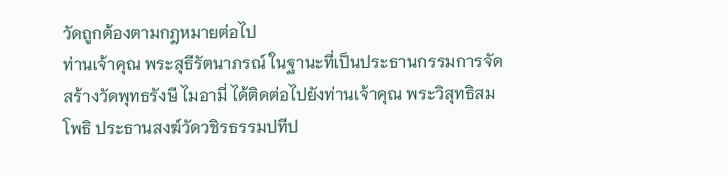วัดถูกต้องตามกฎหมายต่อไป
ท่านเจ้าคุณ พระสุธีรัตนาภรณ์ ในฐานะที่เป็นประธานกรรมการจัดสร้างวัดพุทธรังษี ไมอามี่ ได้ติดต่อไปยังท่านเจ้าคุณ พระวิสุทธิสมโพธิ ประธานสงฆ์วัดวชิรธรรมปทีป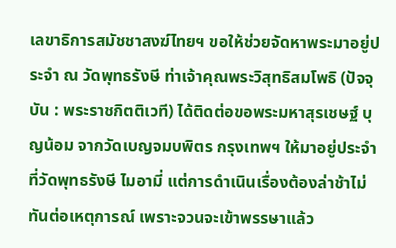เลขาธิการสมัชชาสงฆ์ไทยฯ ขอให้ช่วยจัดหาพระมาอยู่ประจำ ณ วัดพุทธรังษี ท่าเจ้าคุณพระวิสุทธิสมโพธิ (ปัจจุบัน : พระราชกิตติเวที) ได้ติดต่อขอพระมหาสุรเชษฐ์ บุญน้อม จากวัดเบญจมบพิตร กรุงเทพฯ ให้มาอยู่ประจำที่วัดพุทธรังษี ไมอามี่ แต่การดำเนินเรื่องต้องล่าช้าไม่ทันต่อเหตุการณ์ เพราะจวนจะเข้าพรรษาแล้ว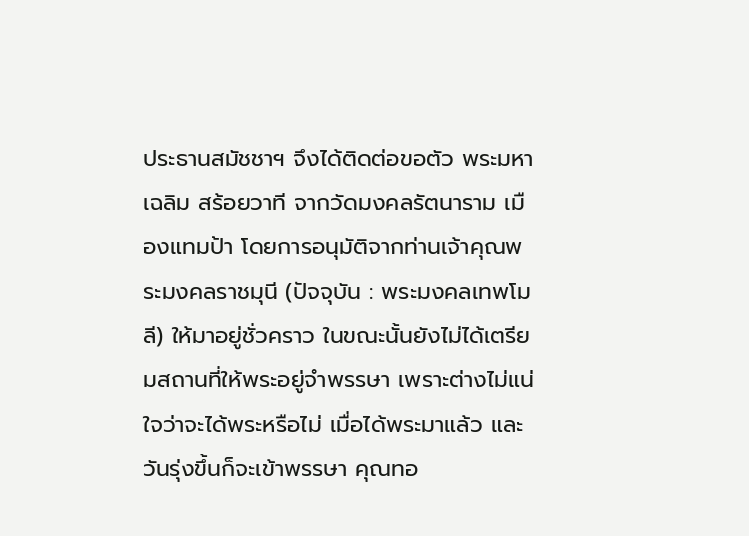ประธานสมัชชาฯ จึงได้ติดต่อขอตัว พระมหาเฉลิม สร้อยวาที จากวัดมงคลรัตนาราม เมืองแทมป้า โดยการอนุมัติจากท่านเจ้าคุณพระมงคลราชมุนี (ปัจจุบัน : พระมงคลเทพโมลี) ให้มาอยู่ชั่วคราว ในขณะนั้นยังไม่ได้เตรียมสถานที่ให้พระอยู่จำพรรษา เพราะต่างไม่แน่ใจว่าจะได้พระหรือไม่ เมื่อได้พระมาแล้ว และวันรุ่งขึ้นก็จะเข้าพรรษา คุณทอ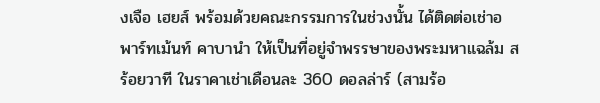งเจือ เฮยส์ พร้อมด้วยคณะกรรมการในช่วงนั้น ได้ติดต่อเช่าอพาร์ทเม้นท์ คาบานำ ให้เป็นที่อยู่จำพรรษาของพระมหาแฉล้ม สร้อยวาที ในราคาเช่าเดือนละ 360 ดอลล่าร์ (สามร้อ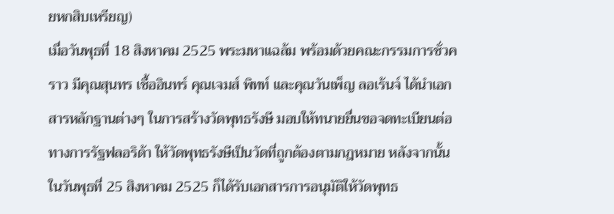ยหกสิบเหรียญ)
เมื่อวันพุธที่ 18 สิงหาคม 2525 พระมหาแฉล้ม พร้อมด้วยคณะกรรมการชั่วคราว มีคุณสุนทร เชื้ออินทร์ คุณเจมส์ พิทท์ และคุณวันเพ็ญ ลอเร้นจ์ ได้นำเอกสารหลักฐานต่างๆ ในการสร้างวัดพุทธรังษี มอบให้ทนายยื่นขอจดทะเบียนต่อทางการรัฐฟลอริด้า ให้วัดพุทธรังษีเป็นวัดที่ถูกต้องตามกฎหมาย หลังจากนั้น ในวันพุธที่ 25 สิงหาคม 2525 ก็ได้รับเอกสารการอนุมัติให้วัดพุทธ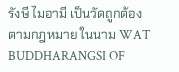รังษี ไมอามี เป็นวัดถูกต้องตามกฎหมาย ในนาม WAT BUDDHARANGSI OF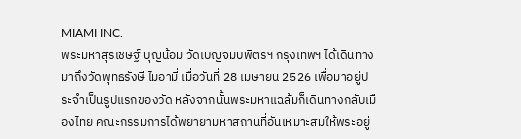MIAMI INC.
พระมหาสุรเชษฐ์ บุญน้อม วัดเบญจมบพิตรฯ กรุงเทพฯ ได้เดินทางมาถึงวัดพุทธรังษี ไมอามี่ เมื่อวันที่ 28 เมษายน 2526 เพื่อมาอยู่ประจำเป็นรูปแรกของวัด หลังจากนั้นพระมหาแฉล้มก็เดินทางกลับเมืองไทย คณะกรรมการได้พยายามหาสถานที่อันเหมาะสมให้พระอยู่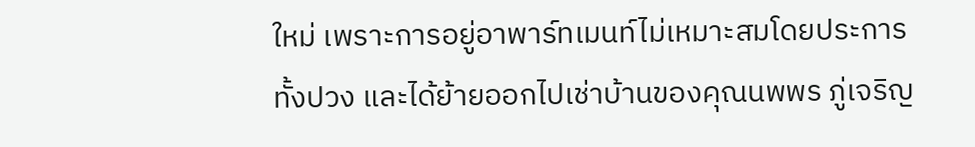ใหม่ เพราะการอยู่อาพาร์ทเมนท์ไม่เหมาะสมโดยประการทั้งปวง และได้ย้ายออกไปเช่าบ้านของคุณนพพร ภู่เจริญ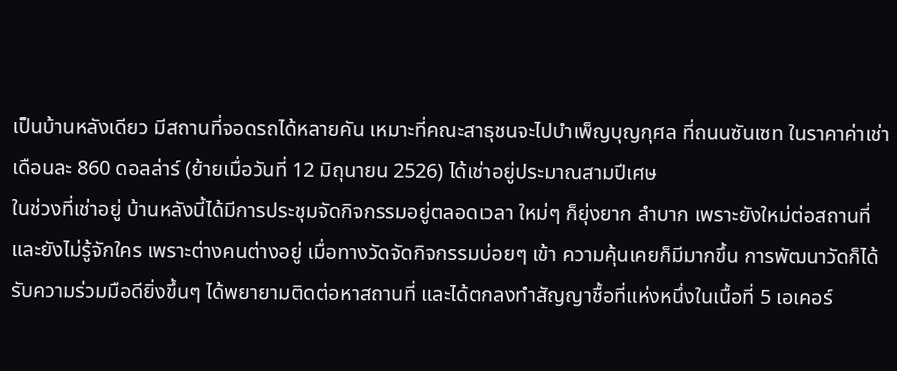เป็นบ้านหลังเดียว มีสถานที่จอดรถได้หลายคัน เหมาะที่คณะสาธุชนจะไปบำเพ็ญบุญกุศล ที่ถนนซันเซท ในราคาค่าเช่าเดือนละ 860 ดอลล่าร์ (ย้ายเมื่อวันที่ 12 มิถุนายน 2526) ได้เช่าอยู่ประมาณสามปีเศษ
ในช่วงที่เช่าอยู่ บ้านหลังนี้ได้มีการประชุมจัดกิจกรรมอยู่ตลอดเวลา ใหม่ๆ ก็ยุ่งยาก ลำบาก เพราะยังใหม่ต่อสถานที่ และยังไม่รู้จักใคร เพราะต่างคนต่างอยู่ เมื่อทางวัดจัดกิจกรรมบ่อยๆ เข้า ความคุ้นเคยก็มีมากขึ้น การพัฒนาวัดก็ได้รับความร่วมมือดียิ่งขึ้นๆ ได้พยายามติดต่อหาสถานที่ และได้ตกลงทำสัญญาชื้อที่แห่งหนึ่งในเนื้อที่ 5 เอเคอร์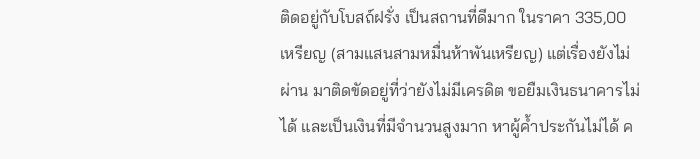ติดอยู่กับโบสถ์ฝรั่ง เป็นสถานที่ดีมาก ในราคา 335,00 เหรียญ (สามแสนสามหมื่นห้าพันเหรียญ) แต่เรื่องยังไม่ผ่าน มาติดขัดอยู่ที่ว่ายังไม่มีเครดิต ขอยืมเงินธนาคารไม่ได้ และเป็นเงินที่มีจำนวนสูงมาก หาผู้ค้ำประกันไม่ได้ ค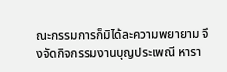ณะกรรมการก็มิได้ละความพยายาม จึงจัดกิจกรรมงานบุญประเพณี หารา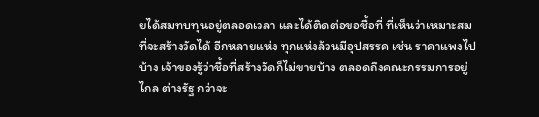ยได้สมทบทุนอยู่ตลอดเวลา และได้ติดต่อขอชื้อที่ ที่เห็นว่าเหมาะสมที่จะสร้างวัดได้ อีกหลายแห่ง ทุกแห่งล้วนมีอุปสรรค เช่น ราคาแพงไปบ้าง เจ้าของรู้ว่าชื้อที่สร้างวัดก็ไม่ขายบ้าง ตลอดถึงคณะกรรมการอยู่ไกล ต่างรัฐ กว่าจะ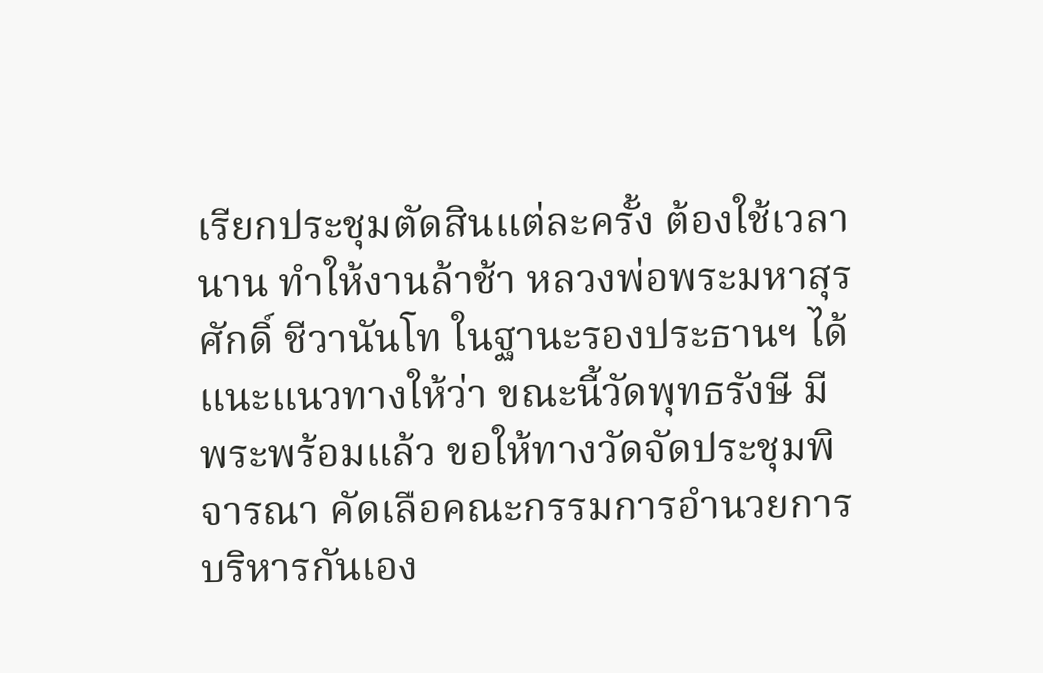เรียกประชุมตัดสินแต่ละครั้ง ต้องใช้เวลานาน ทำให้งานล้าช้า หลวงพ่อพระมหาสุรศักดิ์ ชีวานันโท ในฐานะรองประธานฯ ได้แนะแนวทางให้ว่า ขณะนี้วัดพุทธรังษี มีพระพร้อมแล้ว ขอให้ทางวัดจัดประชุมพิจารณา คัดเลือคณะกรรมการอำนวยการบริหารกันเอง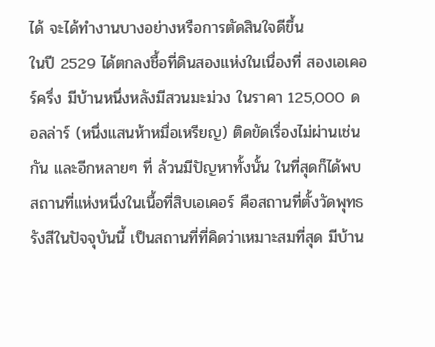ได้ จะได้ทำงานบางอย่างหรือการตัดสินใจดีขึ้น
ในปี 2529 ได้ตกลงชื้อที่ดินสองแห่งในเนื่องที่ สองเอเคอร์ครึ่ง มีบ้านหนึ่งหลังมีสวนมะม่วง ในราคา 125,000 ดอลล่าร์ (หนึ่งแสนห้าหมื่อเหรียญ) ติดขัดเรื่องไม่ผ่านเช่นกัน และอีกหลายๆ ที่ ล้วนมีปัญหาทั้งนั้น ในที่สุดก็ได้พบสถานที่แห่งหนึ่งในเนื้อที่สิบเอเคอร์ คือสถานที่ตั้งวัดพุทธรังสีในปัจจุบันนี้ เป็นสถานที่ที่คิดว่าเหมาะสมที่สุด มีบ้าน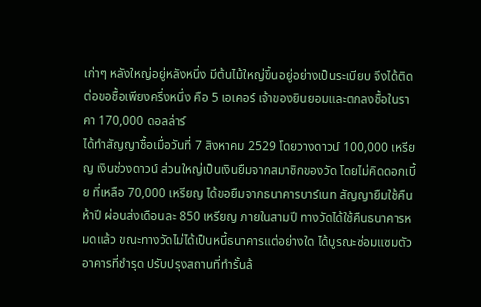เก่าๆ หลังใหญ่อยู่หลังหนึ่ง มีต้นไม้ใหญ่ขึ้นอยู่อย่างเป็นระเบียบ จึงได้ติดต่อขอชื้อเพียงครึ่งหนึ่ง คือ 5 เอเคอร์ เจ้าของยินยอมและตกลงชื้อในราคา 170,000 ดอลล่าร์
ได้ทำสัญญาชื้อเมื่อวันที่ 7 สิงหาคม 2529 โดยวางดาวน์ 100,000 เหรียญ เงินช่วงดาวน์ ส่วนใหญ่เป็นเงินยืมจากสมาชิกของวัด โดยไม่คิดดอกเบี้ย ที่เหลือ 70,000 เหรียญ ได้ขอยืมจากธนาคารบาร์เนท สัญญายืมใช้คืนห้าปี ผ่อนส่งเดือนละ 850 เหรียญ ภายในสามปี ทางวัดได้ใช้คืนธนาคารหมดแล้ว ขณะทางวัดไม่ได้เป็นหนี้ธนาคารแต่อย่างใด ได้บูรณะซ่อมแซมตัวอาคารที่ชำรุด ปรับปรุงสถานที่ทำรั้นล้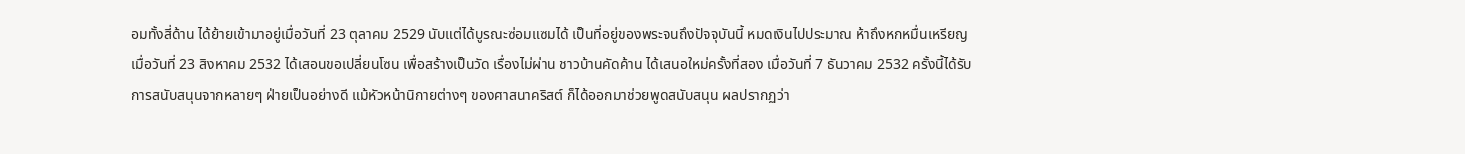อมทั้งสี่ด้าน ได้ย้ายเข้ามาอยู่เมื่อวันที่ 23 ตุลาคม 2529 นับแต่ได้บูรณะซ่อมแซมได้ เป็นที่อยู่ของพระจนถึงปัจจุบันนี้ หมดเงินไปประมาณ ห้าถึงหกหมื่นเหรียญ
เมื่อวันที่ 23 สิงหาคม 2532 ได้เสอนขอเปลี่ยนโซน เพื่อสร้างเป็นวัด เรื่องไม่ผ่าน ชาวบ้านคัดค้าน ได้เสนอใหม่ครั้งที่สอง เมื่อวันที่ 7 ธันวาคม 2532 ครั้งนี้ได้รับการสนับสนุนจากหลายๆ ฝ่ายเป็นอย่างดี แม้หัวหน้านิกายต่างๆ ของศาสนาคริสต์ ก็ได้ออกมาช่วยพูดสนับสนุน ผลปรากฏว่า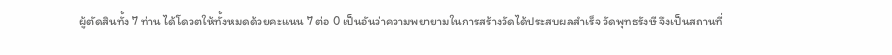ผู้ตัดสินทั้ง 7 ท่าน ได้โดวตให้ทั้งหมดด้วยคะแนน 7 ต่อ 0 เป็นอันว่าความพยายามในการสร้างวัดได้ประสบผลสำเร็จ วัดพุทธรังษี จึงเป็นสถานที่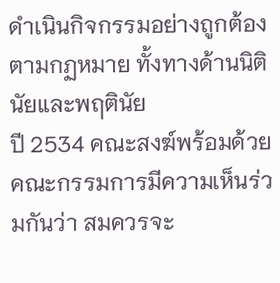ดำเนินกิจกรรมอย่างถูกต้องตามกฏหมาย ทั้งทางด้านนิตินัยและพฤตินัย
ปี 2534 คณะสงฆ์พร้อมด้วยคณะกรรมการมีความเห็นร่วมกันว่า สมควรจะ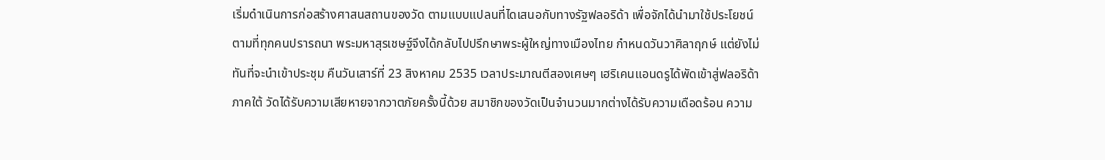เริ่มดำเนินการก่อสร้างศาสนสถานของวัด ตามแบบแปลนที่ไดเสนอกับทางรัฐฟลอริด้า เพื่อจักได้นำมาใช้ประโยชน์ตามที่ทุกคนปรารถนา พระมหาสุรเชษฐ์จึงได้กลับไปปรึกษาพระผู้ใหญ่ทางเมืองไทย กำหนดวันวาศิลาฤกษ์ แต่ยังไม่ทันที่จะนำเข้าประชุม คืนวันเสาร์ที่ 23 สิงหาคม 2535 เวลาประมาณตีสองเศษๆ เฮริเคนแอนดรูได้พัดเข้าสู่ฟลอริด้าภาคใต้ วัดได้รับความเสียหายจากวาตภัยครั้งนี้ด้วย สมาชิกของวัดเป็นจำนวนมากต่างได้รับความเดือดร้อน ความ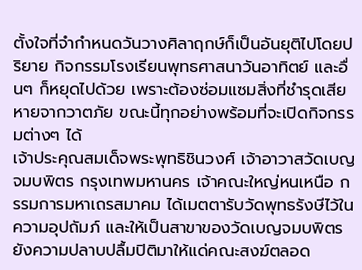ตั้งใจที่จำกำหนดวันวางศิลาฤกษ์ก็เป็นอันยุติไปโดยปริยาย กิจกรรมโรงเรียนพุทธศาสนาวันอาทิตย์ และอื่นๆ ก็หยุดไปด้วย เพราะต้องซ่อมแซมสิ่งที่ชำรุดเสียหายจากวาตภัย ขณะนี้ทุกอย่างพร้อมที่จะเปิดกิจกรรมต่างๆ ได้
เจ้าประคุณสมเด็จพระพุทธิชินวงศ์ เจ้าอาวาสวัดเบญจมบพิตร กรุงเทพมหานคร เจ้าคณะใหญ่หนเหนือ กรรมการมหาเถรสมาคม ได้เมตตารับวัดพุทธรังษีไว้ในความอุปถัมภ์ และให้เป็นสาขาของวัดเบญจมบพิตร ยังความปลาบปลื้มปิติมาให้แด่คณะสงฆ์ตลอด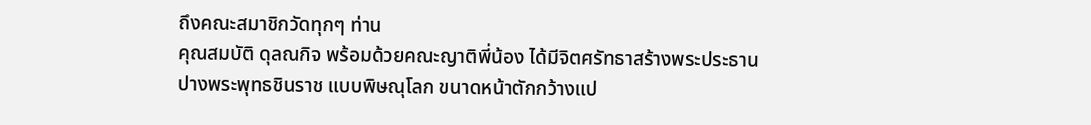ถึงคณะสมาชิกวัดทุกๆ ท่าน
คุณสมบัติ ดุลณกิจ พร้อมด้วยคณะญาติพี่น้อง ได้มีจิตศรัทธาสร้างพระประธานปางพระพุทธชินราช แบบพิษณุโลก ขนาดหน้าตักกว้างแป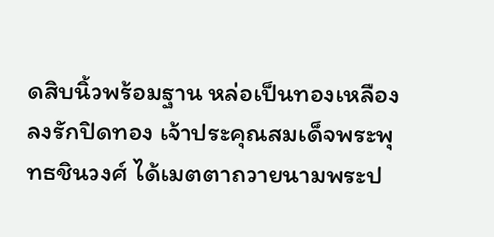ดสิบนิ้วพร้อมฐาน หล่อเป็นทองเหลืองลงรักปิดทอง เจ้าประคุณสมเด็จพระพุทธชินวงศ์ ได้เมตตาถวายนามพระป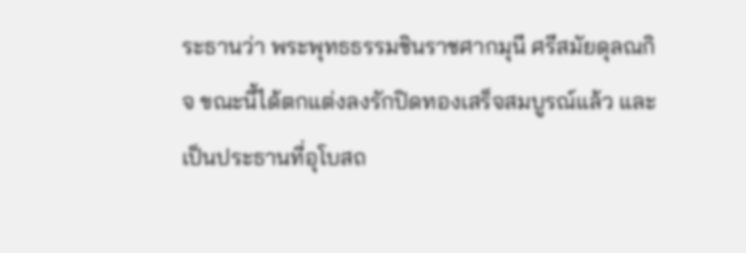ระธานว่า พระพุทธธรรมชินราชศากมุนี ศรีสมัยดุลณกิจ ขณะนี้ได้ตกแต่งลงรักปิดทองเสร็จสมบูรณ์แล้ว และเป็นประธานที่อุโบสถ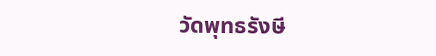วัดพุทธรังษี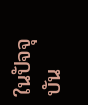ในปัจจุบัน